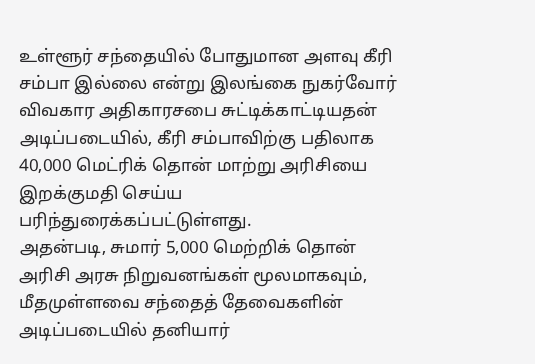உள்ளூர் சந்தையில் போதுமான அளவு கீரி சம்பா இல்லை என்று இலங்கை நுகர்வோர் விவகார அதிகாரசபை சுட்டிக்காட்டியதன் அடிப்படையில், கீரி சம்பாவிற்கு பதிலாக 40,000 மெட்ரிக் தொன் மாற்று அரிசியை இறக்குமதி செய்ய பரிந்துரைக்கப்பட்டுள்ளது.
அதன்படி, சுமார் 5,000 மெற்றிக் தொன் அரிசி அரசு நிறுவனங்கள் மூலமாகவும், மீதமுள்ளவை சந்தைத் தேவைகளின் அடிப்படையில் தனியார்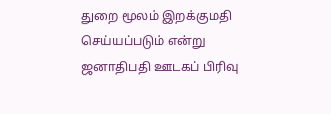துறை மூலம் இறக்குமதி செய்யப்படும் என்று ஜனாதிபதி ஊடகப் பிரிவு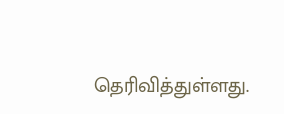தெரிவித்துள்ளது.